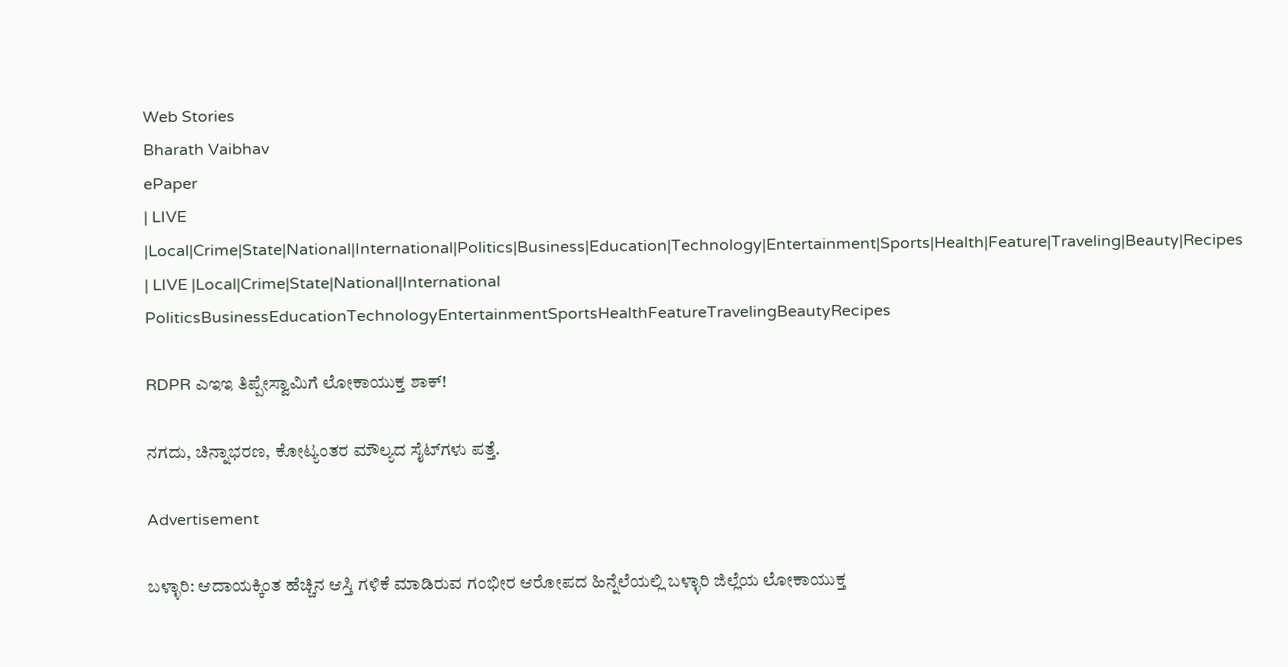Web Stories
Bharath Vaibhav
ePaper
| LIVE |Local|Crime|State|National|International|Politics|Business|Education|Technology|Entertainment|Sports|Health|Feature|Traveling|Beauty|Recipes
| LIVE |Local|Crime|State|National|International
PoliticsBusinessEducationTechnologyEntertainmentSportsHealthFeatureTravelingBeautyRecipes

RDPR ಎಇಇ ತಿಪ್ಪೇಸ್ವಾಮಿಗೆ ಲೋಕಾಯುಕ್ತ ಶಾಕ್!

ನಗದು, ಚಿನ್ನಾಭರಣ, ಕೋಟ್ಯಂತರ ಮೌಲ್ಯದ ಸೈಟ್‌ಗಳು ಪತ್ತೆ.

Advertisement

ಬಳ್ಳಾರಿ: ಆದಾಯಕ್ಕಿಂತ ಹೆಚ್ಚಿನ ಆಸ್ತಿ ಗಳಿಕೆ ಮಾಡಿರುವ ಗಂಭೀರ ಆರೋಪದ ಹಿನ್ನೆಲೆಯಲ್ಲಿ ಬಳ್ಳಾರಿ ಜಿಲ್ಲೆಯ ಲೋಕಾಯುಕ್ತ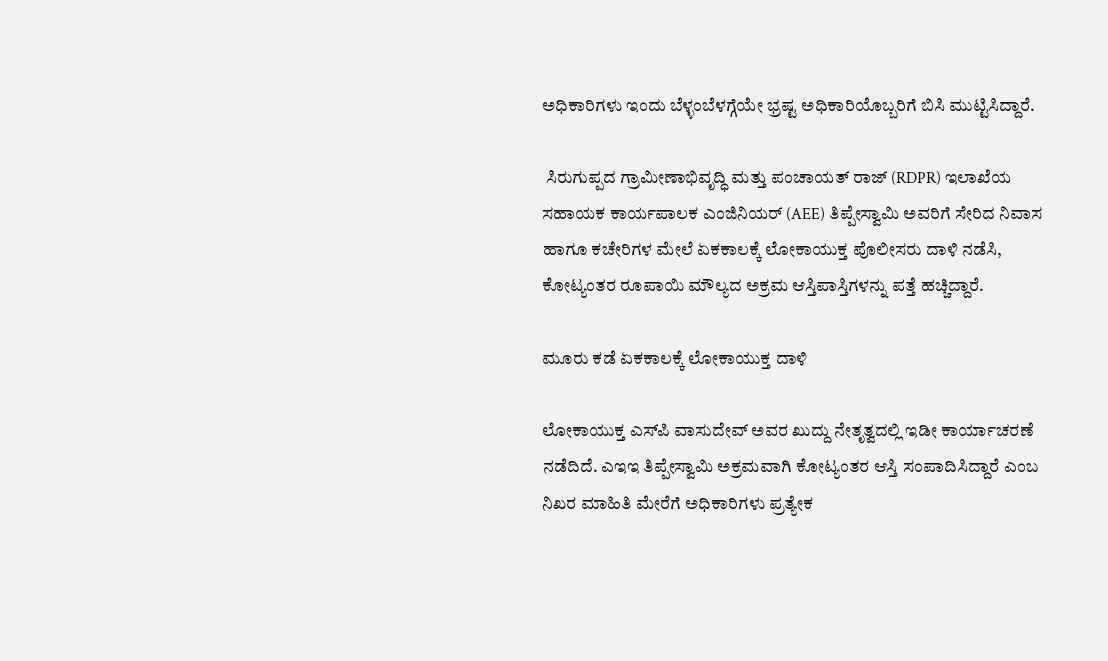ಅಧಿಕಾರಿಗಳು ಇಂದು ಬೆಳ್ಳಂಬೆಳಗ್ಗೆಯೇ ಭ್ರಷ್ಟ ಅಧಿಕಾರಿಯೊಬ್ಬರಿಗೆ ಬಿಸಿ ಮುಟ್ಟಿಸಿದ್ದಾರೆ.

 ಸಿರುಗುಪ್ಪದ ಗ್ರಾಮೀಣಾಭಿವೃದ್ಧಿ ಮತ್ತು ಪಂಚಾಯತ್ ರಾಜ್ (RDPR) ಇಲಾಖೆಯ ಸಹಾಯಕ ಕಾರ್ಯಪಾಲಕ ಎಂಜಿನಿಯರ್ (AEE) ತಿಪ್ಪೇಸ್ವಾಮಿ ಅವರಿಗೆ ಸೇರಿದ ನಿವಾಸ ಹಾಗೂ ಕಚೇರಿಗಳ ಮೇಲೆ ಏಕಕಾಲಕ್ಕೆ ಲೋಕಾಯುಕ್ತ ಪೊಲೀಸರು ದಾಳಿ ನಡೆಸಿ, ಕೋಟ್ಯಂತರ ರೂಪಾಯಿ ಮೌಲ್ಯದ ಅಕ್ರಮ ಆಸ್ತಿಪಾಸ್ತಿಗಳನ್ನು ಪತ್ತೆ ಹಚ್ಚಿದ್ದಾರೆ.

ಮೂರು ಕಡೆ ಏಕಕಾಲಕ್ಕೆ ಲೋಕಾಯುಕ್ತ ದಾಳಿ

ಲೋಕಾಯುಕ್ತ ಎಸ್‌ಪಿ ವಾಸುದೇವ್ ಅವರ ಖುದ್ದು ನೇತೃತ್ವದಲ್ಲಿ ಇಡೀ ಕಾರ್ಯಾಚರಣೆ ನಡೆದಿದೆ. ಎಇಇ ತಿಪ್ಪೇಸ್ವಾಮಿ ಅಕ್ರಮವಾಗಿ ಕೋಟ್ಯಂತರ ಆಸ್ತಿ ಸಂಪಾದಿಸಿದ್ದಾರೆ ಎಂಬ ನಿಖರ ಮಾಹಿತಿ ಮೇರೆಗೆ ಅಧಿಕಾರಿಗಳು ಪ್ರತ್ಯೇಕ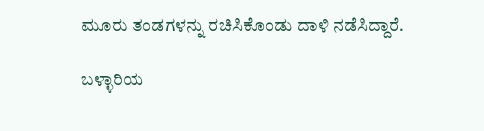ಮೂರು ತಂಡಗಳನ್ನು ರಚಿಸಿಕೊಂಡು ದಾಳಿ ನಡೆಸಿದ್ದಾರೆ.

ಬಳ್ಳಾರಿಯ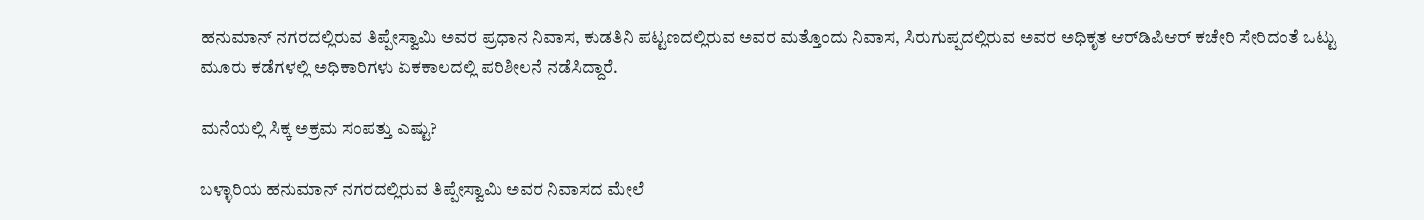ಹನುಮಾನ್ ನಗರದಲ್ಲಿರುವ ತಿಪ್ಪೇಸ್ವಾಮಿ ಅವರ ಪ್ರಧಾನ ನಿವಾಸ, ಕುಡತಿನಿ ಪಟ್ಟಣದಲ್ಲಿರುವ ಅವರ ಮತ್ತೊಂದು ನಿವಾಸ, ಸಿರುಗುಪ್ಪದಲ್ಲಿರುವ ಅವರ ಅಧಿಕೃತ ಆರ್‌ಡಿಪಿಆರ್ ಕಚೇರಿ ಸೇರಿದಂತೆ ಒಟ್ಟು ಮೂರು ಕಡೆಗಳಲ್ಲಿ ಅಧಿಕಾರಿಗಳು ಏಕಕಾಲದಲ್ಲಿ ಪರಿಶೀಲನೆ ನಡೆಸಿದ್ದಾರೆ.

ಮನೆಯಲ್ಲಿ ಸಿಕ್ಕ ಅಕ್ರಮ ಸಂಪತ್ತು ಎಷ್ಟು?

ಬಳ್ಳಾರಿಯ ಹನುಮಾನ್ ನಗರದಲ್ಲಿರುವ ತಿಪ್ಪೇಸ್ವಾಮಿ ಅವರ ನಿವಾಸದ ಮೇಲೆ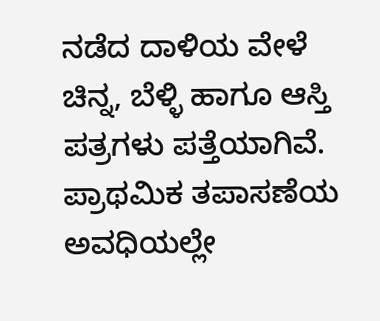ನಡೆದ ದಾಳಿಯ ವೇಳೆ ಚಿನ್ನ, ಬೆಳ್ಳಿ ಹಾಗೂ ಆಸ್ತಿ ಪತ್ರಗಳು ಪತ್ತೆಯಾಗಿವೆ. ಪ್ರಾಥಮಿಕ ತಪಾಸಣೆಯ ಅವಧಿಯಲ್ಲೇ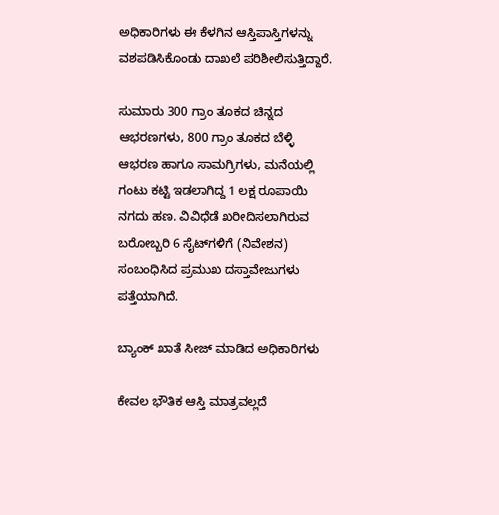ಅಧಿಕಾರಿಗಳು ಈ ಕೆಳಗಿನ ಆಸ್ತಿಪಾಸ್ತಿಗಳನ್ನು ವಶಪಡಿಸಿಕೊಂಡು ದಾಖಲೆ ಪರಿಶೀಲಿಸುತ್ತಿದ್ದಾರೆ.

ಸುಮಾರು 300 ಗ್ರಾಂ ತೂಕದ ಚಿನ್ನದ ಆಭರಣಗಳು, 800 ಗ್ರಾಂ ತೂಕದ ಬೆಳ್ಳಿ ಆಭರಣ ಹಾಗೂ ಸಾಮಗ್ರಿಗಳು, ಮನೆಯಲ್ಲಿ ಗಂಟು ಕಟ್ಟಿ ಇಡಲಾಗಿದ್ದ 1 ಲಕ್ಷ ರೂಪಾಯಿ ನಗದು ಹಣ. ವಿವಿಧೆಡೆ ಖರೀದಿಸಲಾಗಿರುವ ಬರೋಬ್ಬರಿ 6 ಸೈಟ್‌ಗಳಿಗೆ (ನಿವೇಶನ) ಸಂಬಂಧಿಸಿದ ಪ್ರಮುಖ ದಸ್ತಾವೇಜುಗಳು ಪತ್ತೆಯಾಗಿದೆ.

ಬ್ಯಾಂಕ್ ಖಾತೆ ಸೀಜ್ ಮಾಡಿದ ಅಧಿಕಾರಿಗಳು

ಕೇವಲ ಭೌತಿಕ ಆಸ್ತಿ ಮಾತ್ರವಲ್ಲದೆ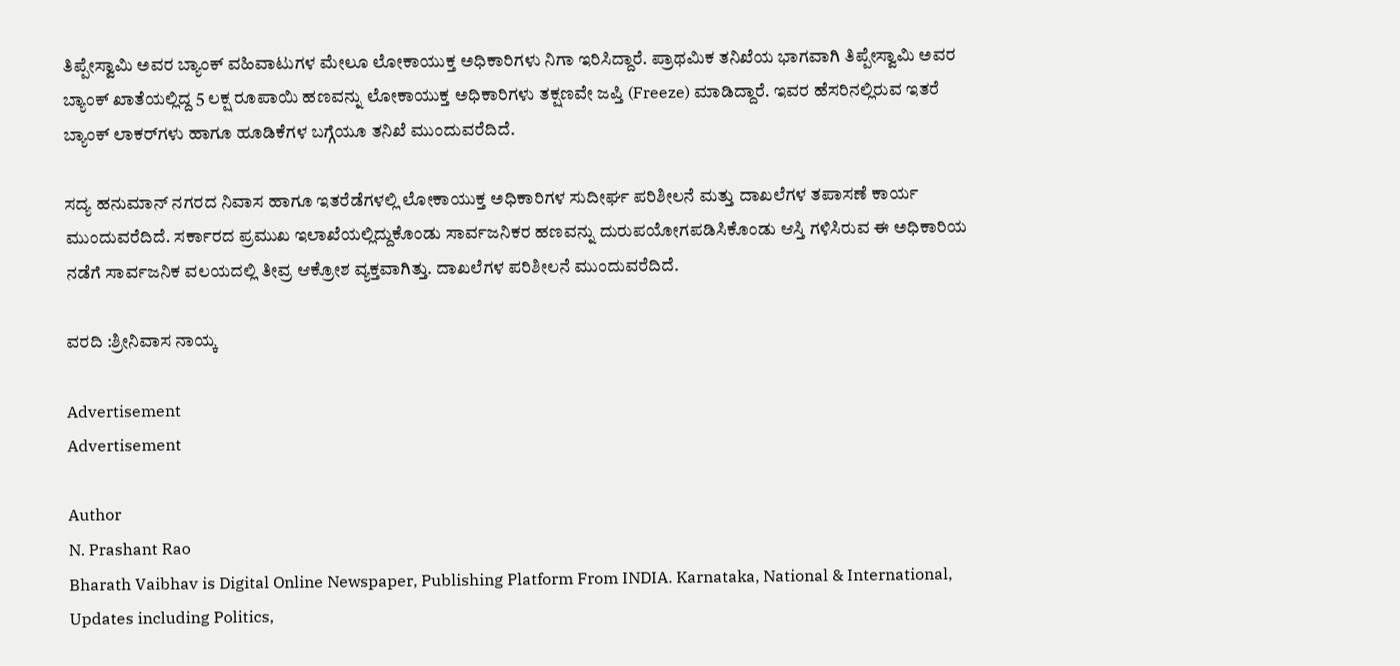ತಿಪ್ಪೇಸ್ವಾಮಿ ಅವರ ಬ್ಯಾಂಕ್ ವಹಿವಾಟುಗಳ ಮೇಲೂ ಲೋಕಾಯುಕ್ತ ಅಧಿಕಾರಿಗಳು ನಿಗಾ ಇರಿಸಿದ್ದಾರೆ. ಪ್ರಾಥಮಿಕ ತನಿಖೆಯ ಭಾಗವಾಗಿ ತಿಪ್ಪೇಸ್ವಾಮಿ ಅವರ ಬ್ಯಾಂಕ್ ಖಾತೆಯಲ್ಲಿದ್ದ 5 ಲಕ್ಷ ರೂಪಾಯಿ ಹಣವನ್ನು ಲೋಕಾಯುಕ್ತ ಅಧಿಕಾರಿಗಳು ತಕ್ಷಣವೇ ಜಪ್ತಿ (Freeze) ಮಾಡಿದ್ದಾರೆ. ಇವರ ಹೆಸರಿನಲ್ಲಿರುವ ಇತರೆ ಬ್ಯಾಂಕ್ ಲಾಕರ್‌ಗಳು ಹಾಗೂ ಹೂಡಿಕೆಗಳ ಬಗ್ಗೆಯೂ ತನಿಖೆ ಮುಂದುವರೆದಿದೆ.

ಸದ್ಯ ಹನುಮಾನ್ ನಗರದ ನಿವಾಸ ಹಾಗೂ ಇತರೆಡೆಗಳಲ್ಲಿ ಲೋಕಾಯುಕ್ತ ಅಧಿಕಾರಿಗಳ ಸುದೀರ್ಘ ಪರಿಶೀಲನೆ ಮತ್ತು ದಾಖಲೆಗಳ ತಪಾಸಣೆ ಕಾರ್ಯ ಮುಂದುವರೆದಿದೆ. ಸರ್ಕಾರದ ಪ್ರಮುಖ ಇಲಾಖೆಯಲ್ಲಿದ್ದುಕೊಂಡು ಸಾರ್ವಜನಿಕರ ಹಣವನ್ನು ದುರುಪಯೋಗಪಡಿಸಿಕೊಂಡು ಆಸ್ತಿ ಗಳಿಸಿರುವ ಈ ಅಧಿಕಾರಿಯ ನಡೆಗೆ ಸಾರ್ವಜನಿಕ ವಲಯದಲ್ಲಿ ತೀವ್ರ ಆಕ್ರೋಶ ವ್ಯಕ್ತವಾಗಿತ್ತು. ದಾಖಲೆಗಳ ಪರಿಶೀಲನೆ ಮುಂದುವರೆದಿದೆ.

ವರದಿ :ಶ್ರೀನಿವಾಸ ನಾಯ್ಕ

Advertisement
Advertisement

Author
N. Prashant Rao
Bharath Vaibhav is Digital Online Newspaper, Publishing Platform From INDIA. Karnataka, National & International, Updates including Politics,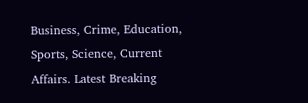Business, Crime, Education, Sports, Science, Current Affairs. Latest Breaking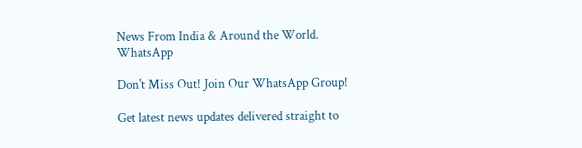News From India & Around the World.
WhatsApp

Don't Miss Out! Join Our WhatsApp Group!

Get latest news updates delivered straight to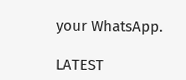your WhatsApp.

LATEST